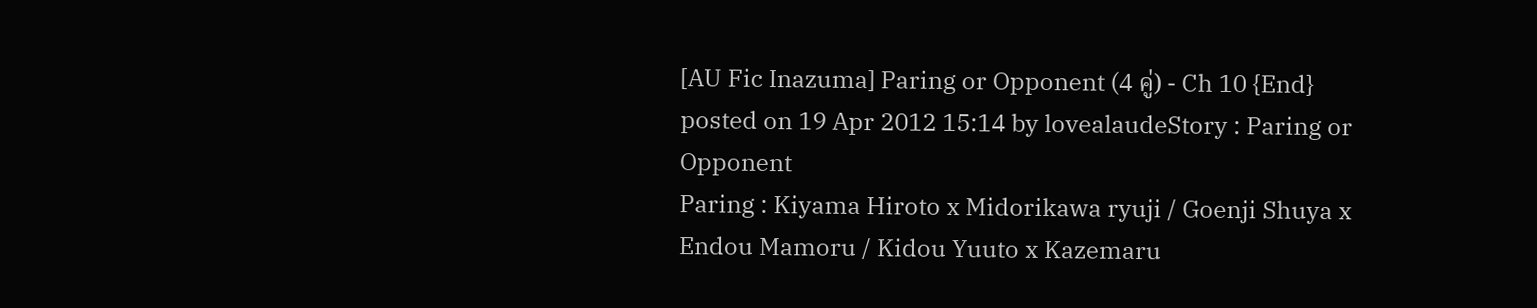[AU Fic Inazuma] Paring or Opponent (4 คู่) - Ch 10 {End}
posted on 19 Apr 2012 15:14 by lovealaudeStory : Paring or Opponent
Paring : Kiyama Hiroto x Midorikawa ryuji / Goenji Shuya x Endou Mamoru / Kidou Yuuto x Kazemaru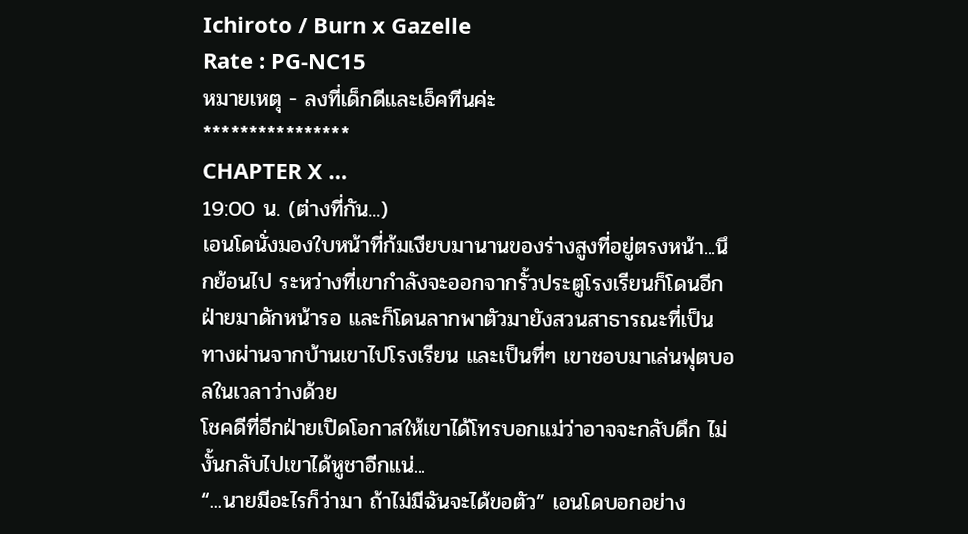Ichiroto / Burn x Gazelle
Rate : PG-NC15
หมายเหตุ - ลงที่เด็กดีและเอ็คทีนค่ะ
****************
CHAPTER X …
19:00 น. (ต่างที่กัน...)
เอนโดนั่งมองใบหน้าที่ก้มเงียบมานานของร่างสูงที่อยู่ตรงหน้า...นึกย้อนไป ระหว่างที่เขากำลังจะออกจากรั้วประตูโรงเรียนก็โดนอีกฝ่ายมาดักหน้ารอ และก็โดนลากพาตัวมายังสวนสาธารณะที่เป็นทางผ่านจากบ้านเขาไปโรงเรียน และเป็นที่ๆ เขาชอบมาเล่นฟุตบอลในเวลาว่างด้วย
โชคดีที่อีกฝ่ายเปิดโอกาสให้เขาได้โทรบอกแม่ว่าอาจจะกลับดึก ไม่งั้นกลับไปเขาได้หูชาอีกแน่...
“...นายมีอะไรก็ว่ามา ถ้าไม่มีฉันจะได้ขอตัว” เอนโดบอกอย่าง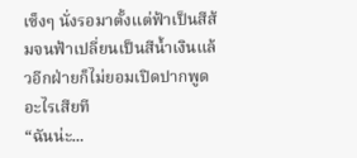เซ็งๆ นั่งรอมาตั้งแต่ฟ้าเป็นสีส้มจนฟ้าเปลี่ยนเป็นสีน้ำเงินแล้วอีกฝ่ายก็ไม่ยอมเปิดปากพูดอะไรเสียที
“ฉันน่ะ...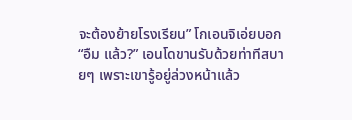จะต้องย้ายโรงเรียน” โกเอนจิเอ่ยบอก
“อืม แล้ว?” เอนโดขานรับด้วยท่าทีสบายๆ เพราะเขารู้อยู่ล่วงหน้าแล้ว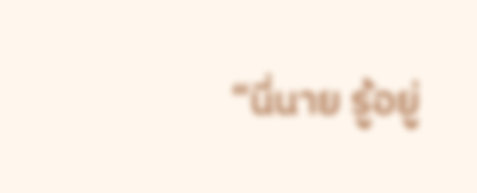“นี่นาย รู้อยู่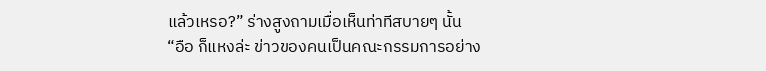แล้วเหรอ?” ร่างสูงถามเมื่อเห็นท่าทีสบายๆ นั้น
“อือ ก็แหงล่ะ ข่าวของคนเป็นคณะกรรมการอย่าง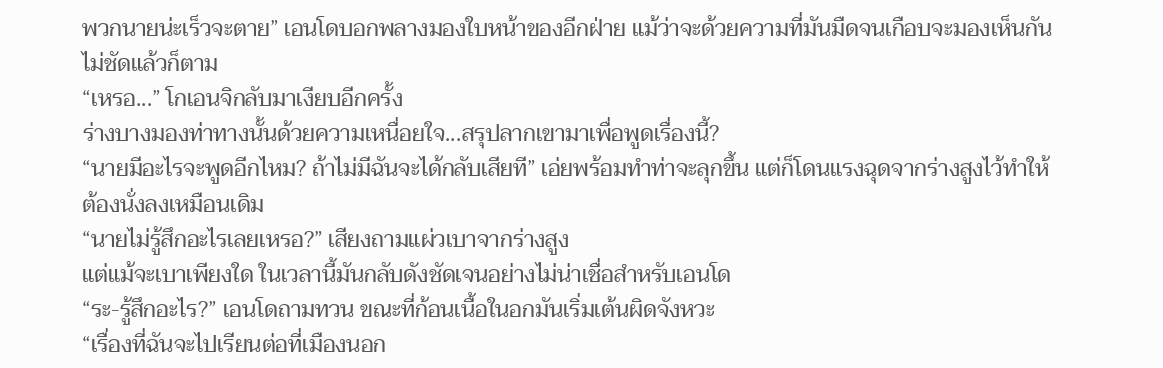พวกนายน่ะเร็วจะตาย” เอนโดบอกพลางมองใบหน้าของอีกฝ่าย แม้ว่าจะด้วยความที่มันมืดจนเกือบจะมองเห็นกันไม่ชัดแล้วก็ตาม
“เหรอ...” โกเอนจิกลับมาเงียบอีกครั้ง
ร่างบางมองท่าทางนั้นด้วยความเหนื่อยใจ...สรุปลากเขามาเพื่อพูดเรื่องนี้?
“นายมีอะไรจะพูดอีกไหม? ถ้าไม่มีฉันจะได้กลับเสียที” เอ่ยพร้อมทำท่าจะลุกขึ้น แต่ก็โดนแรงฉุดจากร่างสูงไว้ทำให้ต้องนั่งลงเหมือนเดิม
“นายไม่รู้สึกอะไรเลยเหรอ?” เสียงถามแผ่วเบาจากร่างสูง
แต่แม้จะเบาเพียงใด ในเวลานี้มันกลับดังชัดเจนอย่างไม่น่าเชื่อสำหรับเอนโด
“ระ-รู้สึกอะไร?” เอนโดถามทวน ขณะที่ก้อนเนื้อในอกมันเริ่มเต้นผิดจังหวะ
“เรื่องที่ฉันจะไปเรียนต่อที่เมืองนอก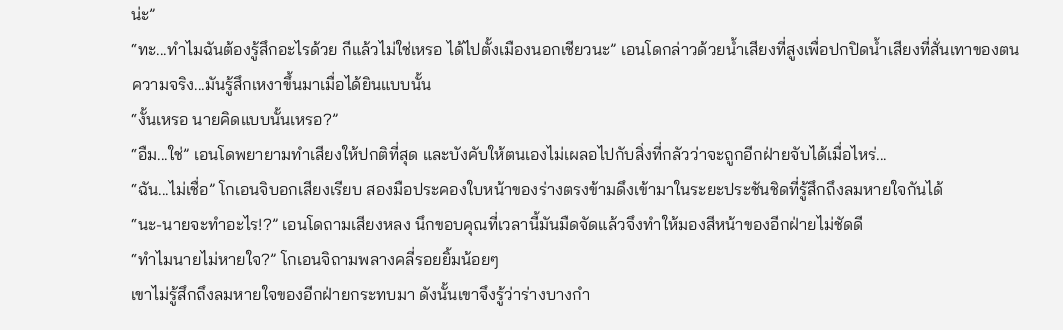น่ะ”
“ทะ...ทำไมฉันต้องรู้สึกอะไรด้วย กีแล้วไม่ใช่เหรอ ได้ไปตั้งเมืองนอกเชียวนะ” เอนโดกล่าวด้วยน้ำเสียงที่สูงเพื่อปกปิดน้ำเสียงที่สั่นเทาของตน
ความจริง...มันรู้สึกเหงาขึ้นมาเมื่อได้ยินแบบนั้น
“งั้นเหรอ นายคิดแบบนั้นเหรอ?”
“อืม...ใช่” เอนโดพยายามทำเสียงให้ปกติที่สุด และบังคับให้ตนเองไม่เผลอไปกับสิ่งที่กลัวว่าจะถูกอีกฝ่ายจับได้เมื่อไหร่...
“ฉัน...ไม่เชื่อ” โกเอนจิบอกเสียงเรียบ สองมือประคองใบหน้าของร่างตรงข้ามดึงเข้ามาในระยะประชันชิดที่รู้สึกถึงลมหายใจกันได้
“นะ-นายจะทำอะไร!?” เอนโดถามเสียงหลง นึกขอบคุณที่เวลานี้มันมืดจัดแล้วจึงทำให้มองสีหน้าของอีกฝ่ายไม่ชัดดี
“ทำไมนายไม่หายใจ?” โกเอนจิถามพลางคลี่รอยยิ้มน้อยๆ
เขาไม่รู้สึกถึงลมหายใจของอีกฝ่ายกระทบมา ดังนั้นเขาจึงรู้ว่าร่างบางกำ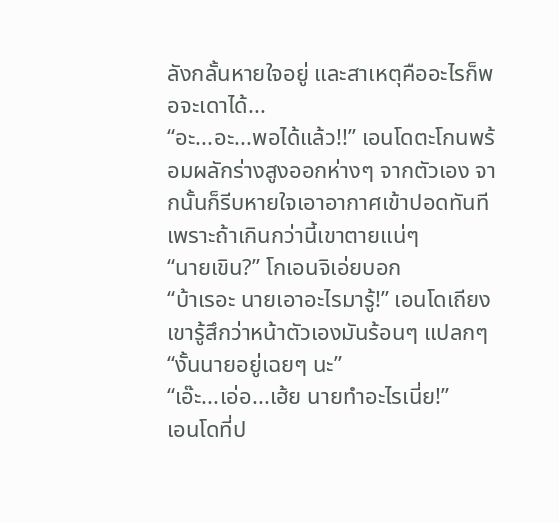ลังกลั้นหายใจอยู่ และสาเหตุคืออะไรก็พอจะเดาได้...
“อะ...อะ...พอได้แล้ว!!” เอนโดตะโกนพร้อมผลักร่างสูงออกห่างๆ จากตัวเอง จากนั้นก็รีบหายใจเอาอากาศเข้าปอดทันที เพราะถ้าเกินกว่านี้เขาตายแน่ๆ
“นายเขิน?” โกเอนจิเอ่ยบอก
“บ้าเรอะ นายเอาอะไรมารู้!” เอนโดเถียง เขารู้สึกว่าหน้าตัวเองมันร้อนๆ แปลกๆ
“งั้นนายอยู่เฉยๆ นะ”
“เอ๊ะ...เอ่อ...เฮ้ย นายทำอะไรเนี่ย!”
เอนโดที่ป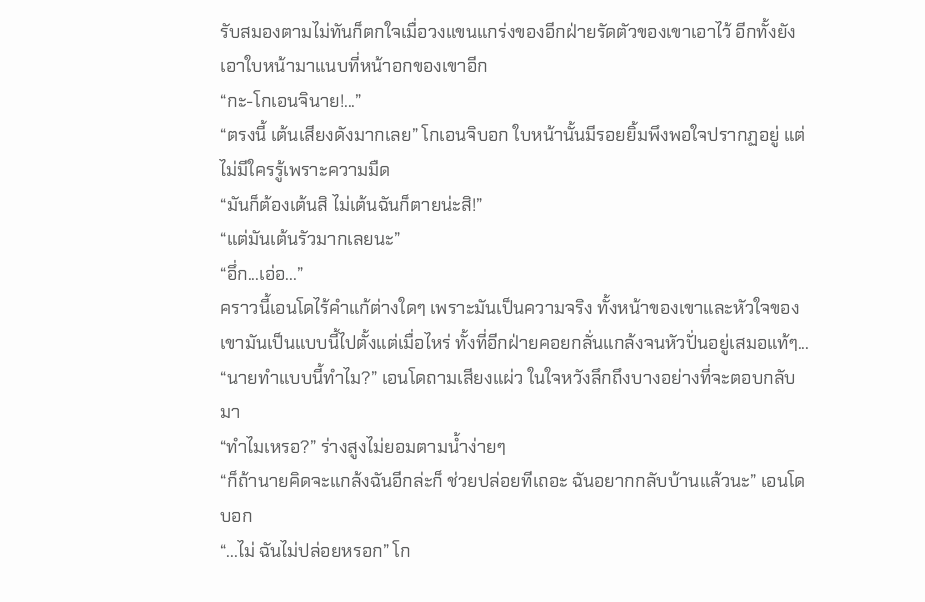รับสมองตามไม่ทันก็ตกใจเมื่อวงแขนแกร่งของอีกฝ่ายรัดตัวของเขาเอาไว้ อีกทั้งยังเอาใบหน้ามาแนบที่หน้าอกของเขาอีก
“กะ-โกเอนจินาย!...”
“ตรงนี้ เต้นเสียงดังมากเลย” โกเอนจิบอก ใบหน้านั้นมีรอยยิ้มพึงพอใจปรากฏอยู่ แต่ไม่มีใครรู้เพราะความมืด
“มันก็ต้องเต้นสิ ไม่เต้นฉันก็ตายน่ะสิ!”
“แต่มันเต้นรัวมากเลยนะ”
“อึ่ก...เอ่อ...”
คราวนี้เอนโดไร้คำแก้ต่างใดๆ เพราะมันเป็นความจริง ทั้งหน้าของเขาและหัวใจของเขามันเป็นแบบนี้ไปตั้งแต่เมื่อไหร่ ทั้งที่อีกฝ่ายคอยกลั่นแกล้งจนหัวปั่นอยู่เสมอแท้ๆ...
“นายทำแบบนี้ทำไม?” เอนโดถามเสียงแผ่ว ในใจหวังลึกถึงบางอย่างที่จะตอบกลับมา
“ทำไมเหรอ?” ร่างสูงไม่ยอมตามน้ำง่ายๆ
“ก็ถ้านายคิดจะแกล้งฉันอีกล่ะก็ ช่วยปล่อยทีเถอะ ฉันอยากกลับบ้านแล้วนะ” เอนโดบอก
“...ไม่ ฉันไม่ปล่อยหรอก” โก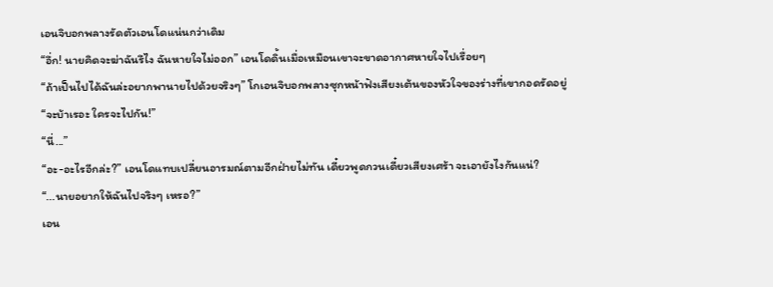เอนจิบอกพลางรัดตัวเอนโดแน่นกว่าเดิม
“อึ่ก! นายคิดจะฆ่าฉันรึไง ฉันหายใจไม่ออก” เอนโดดิ้นเมื่อเหมือนเขาจะขาดอากาศหายใจไปเรื่อยๆ
“ถ้าเป็นไปได้ฉันล่ะอยากพานายไปด้วยจริงๆ” โกเอนจิบอกพลางซุกหน้าฟังเสียงเต้นของหัวใจของร่างที่เขากอดรัดอยู่
“จะบ้าเรอะ ใครจะไปกัน!”
“นี่...”
“อะ-อะไรอีกล่ะ?” เอนโดแทบเปลี่ยนอารมณ์ตามอีกฝ่ายไม่ทัน เดี๋ยวพูดกวนเดี๋ยวเสียงเศร้า จะเอายังไงกันแน่?
“...นายอยากให้ฉันไปจริงๆ เหรอ?”
เอน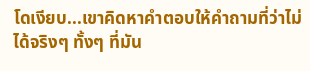โดเงียบ...เขาคิดหาคำตอบให้คำถามที่ว่าไม่ได้จริงๆ ทั้งๆ ที่มัน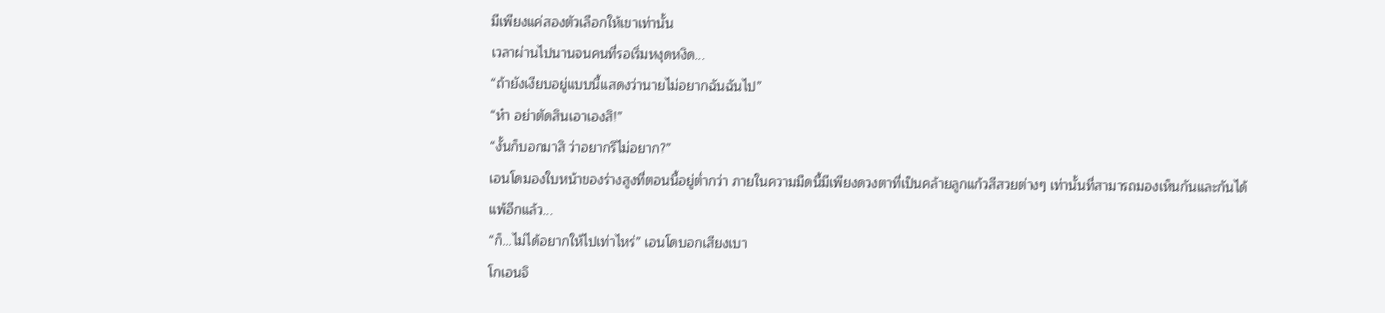มีเพียงแค่สองตัวเลือกให้เขาเท่านั้น
เวลาผ่านไปนานจนคนที่รอเริ่มหงุดหงิด...
“ถ้ายังเงียบอยู่แบบนี้แสดงว่านายไม่อยากฉันฉันไป”
“ห๋า อย่าตัดสินเอาเองสิ!”
“งั้นก็บอกมาสิ ว่าอยากรึไม่อยาก?”
เอนโดมองใบหน้าของร่างสูงที่ตอนนี้อยู่ต่ำกว่า ภายในความมืดนี้มีเพียงดวงตาที่เป็นคล้ายลูกแก้วสีสวยต่างๆ เท่านั้นที่สามารถมองเห็นกันและกันได้
แพ้อีกแล้ว...
“ก็...ไม่ได้อยากให้ไปเท่าไหร่” เอนโดบอกเสียงเบา
โกเอนจิ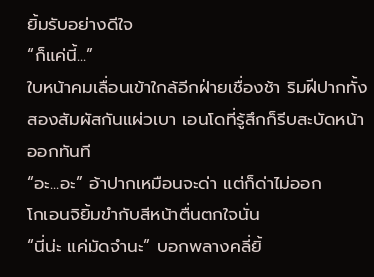ยิ้มรับอย่างดีใจ
“ก็แค่นี้...”
ใบหน้าคมเลื่อนเข้าใกล้อีกฝ่ายเชื่องช้า ริมฝีปากทั้งสองสัมผัสกันแผ่วเบา เอนโดที่รู้สึกก็รีบสะบัดหน้าออกทันที
“อะ...อะ” อ้าปากเหมือนจะด่า แต่ก็ด่าไม่ออก
โกเอนจิยิ้มขำกับสีหน้าตื่นตกใจนั่น
“นี่น่ะ แค่มัดจำนะ” บอกพลางคลี่ยิ้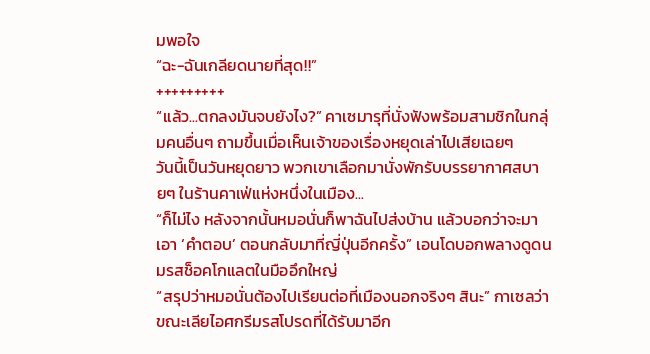มพอใจ
“ฉะ-ฉันเกลียดนายที่สุด!!”
+++++++++
“แล้ว...ตกลงมันจบยังไง?” คาเซมารุที่นั่งฟังพร้อมสามชิกในกลุ่มคนอื่นๆ ถามขึ้นเมื่อเห็นเจ้าของเรื่องหยุดเล่าไปเสียเฉยๆ
วันนี้เป็นวันหยุดยาว พวกเขาเลือกมานั่งพักรับบรรยากาศสบายๆ ในร้านคาเฟ่แห่งหนึ่งในเมือง...
“ก็ไม่ไง หลังจากนั้นหมอนั่นก็พาฉันไปส่งบ้าน แล้วบอกว่าจะมาเอา ‘คำตอบ’ ตอนกลับมาที่ญี่ปุ่นอีกครั้ง” เอนโดบอกพลางดูดนมรสช็อคโกแลตในมืออึกใหญ่
“สรุปว่าหมอนั่นต้องไปเรียนต่อที่เมืองนอกจริงๆ สินะ” กาเซลว่าขณะเลียไอศกรีมรสโปรดที่ได้รับมาอีก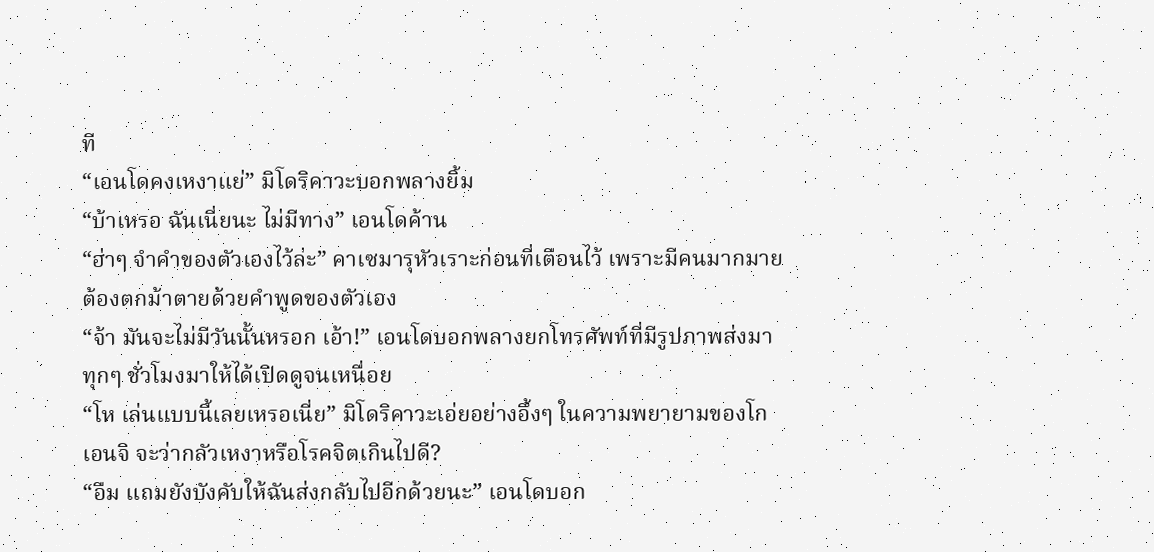ที
“เอนโดคงเหงาแย่” มิโดริคาวะบอกพลางยิ้ม
“บ้าเหรอ ฉันเนี่ยนะ ไม่มีทาง” เอนโดค้าน
“ฮ่าๆ จำคำของตัวเองไว้ล่ะ” คาเซมารุหัวเราะก่อนที่เตือนไว้ เพราะมีคนมากมายต้องตกม้าตายด้วยคำพูดของตัวเอง
“จ้า มันจะไม่มีวันนั้นหรอก เอ้า!” เอนโดบอกพลางยกโทรศัพท์ที่มีรูปภาพส่งมาทุกๆ ชั่วโมงมาให้ได้เปิดดูจนเหนื่อย
“โห เล่นแบบนี้เลยเหรอเนี่ย” มิโดริคาวะเอ่ยอย่างอึ้งๆ ในความพยายามของโกเอนจิ จะว่ากลัวเหงาหรือโรคจิตเกินไปดี?
“อืม แถมยังบังคับให้ฉันส่งกลับไปอีกด้วยนะ” เอนโดบอก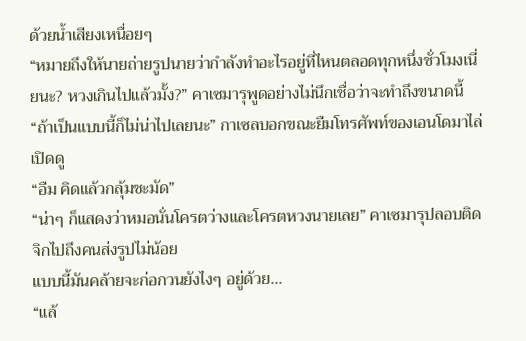ด้วยน้ำเสียงเหนื่อยๆ
“หมายถึงให้นายถ่ายรูปนายว่ากำลังทำอะไรอยู่ที่ไหนตลอดทุกหนึ่งชั่วโมงเนี่ยนะ? หวงเกินไปแล้วมั้ง?” คาเซมารุพูดอย่างไม่นึกเชื่อว่าจะทำถึงขนาดนี้
“ถ้าเป็นแบบนี้ก็ไม่น่าไปเลยนะ” กาเซลบอกขณะยืมโทรศัพท์ของเอนโดมาไล่เปิดดู
“อืม คิดแล้วกลุ้มชะมัด”
“น่าๆ ก็แสดงว่าหมอนั่นโครตว่างและโครตหวงนายเลย” คาเซมารุปลอบติดจิกไปถึงคนส่งรูปไม่น้อย
แบบนี้มันคล้ายจะก่อกวนยังไงๆ อยู่ด้วย...
“แล้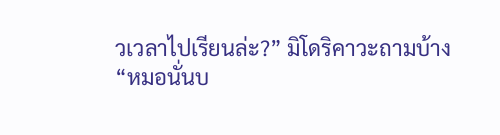วเวลาไปเรียนล่ะ?” มิโดริคาวะถามบ้าง
“หมอนั่นบ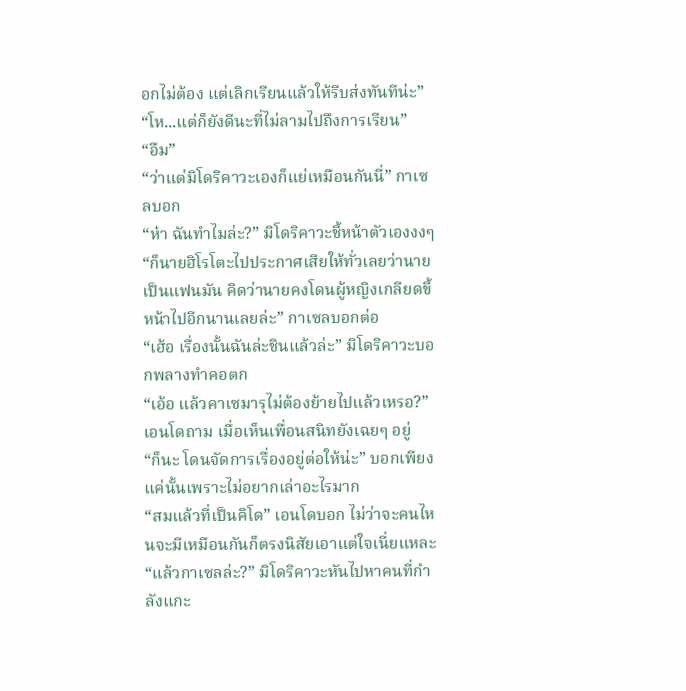อกไม่ต้อง แต่เลิกเรียนแล้วให้รีบส่งทันทีน่ะ”
“โห...แต่ก็ยังดีนะที่ไม่ลามไปถึงการเรียน”
“อืม”
“ว่าแต่มิโดริคาวะเองก็แย่เหมือนกันนี่” กาเซลบอก
“ห๋า ฉันทำไมล่ะ?” มิโดริคาวะชี้หน้าตัวเองงงๆ
“ก็นายฮิโรโตะไปประกาศเสียให้ทั่วเลยว่านายเป็นแฟนมัน คิดว่านายคงโดนผู้หญิงเกลียดขี้หน้าไปอีกนานเลยล่ะ” กาเซลบอกต่อ
“เฮ้อ เรื่องนั้นฉันล่ะชินแล้วล่ะ” มิโดริคาวะบอกพลางทำคอตก
“เอ้อ แล้วคาเซมารุไม่ต้องย้ายไปแล้วเหรอ?” เอนโดถาม เมื่อเห็นเพื่อนสนิทยังเฉยๆ อยู่
“ก็นะ โดนจัดการเรื่องอยู่ต่อให้น่ะ” บอกเพียงแค่นั้นเพราะไม่อยากเล่าอะไรมาก
“สมแล้วที่เป็นคิโด” เอนโดบอก ไม่ว่าจะคนไหนจะมีเหมือนกันก็ตรงนิสัยเอาแต่ใจเนี่ยแหละ
“แล้วกาเซลล่ะ?” มิโดริคาวะหันไปหาคนที่กำลังแกะ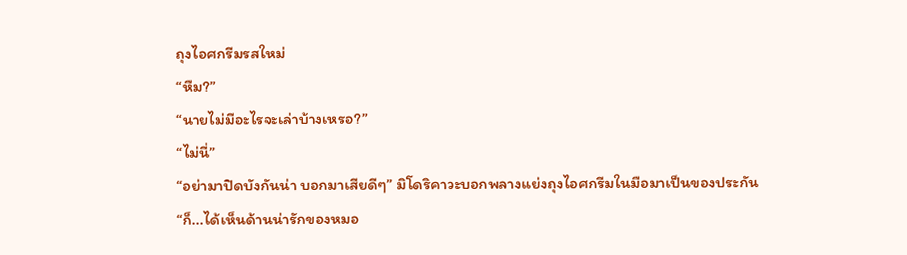ถุงไอศกรีมรสใหม่
“หืม?”
“นายไม่มีอะไรจะเล่าบ้างเหรอ?”
“ไม่นี่”
“อย่ามาปิดบังกันน่า บอกมาเสียดีๆ” มิโดริคาวะบอกพลางแย่งถุงไอศกรีมในมือมาเป็นของประกัน
“ก็...ได้เห็นด้านน่ารักของหมอ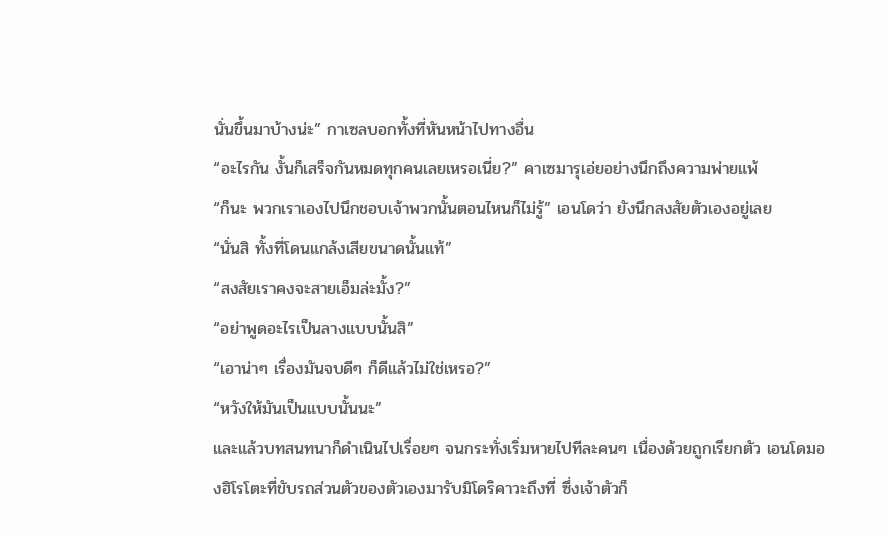นั่นขึ้นมาบ้างน่ะ” กาเซลบอกทั้งที่หันหน้าไปทางอื่น
“อะไรกัน งั้นก็เสร็จกันหมดทุกคนเลยเหรอเนี่ย?” คาเซมารุเอ่ยอย่างนึกถึงความพ่ายแพ้
“ก็นะ พวกเราเองไปนึกชอบเจ้าพวกนั้นตอนไหนก็ไม่รู้” เอนโดว่า ยังนึกสงสัยตัวเองอยู่เลย
“นั่นสิ ทั้งที่โดนแกล้งเสียขนาดนั้นแท้”
“สงสัยเราคงจะสายเอ็มล่ะมั้ง?”
“อย่าพูดอะไรเป็นลางแบบนั้นสิ”
“เอาน่าๆ เรื่องมันจบดีๆ ก็ดีแล้วไม่ใช่เหรอ?”
“หวังให้มันเป็นแบบนั้นนะ”
และแล้วบทสนทนาก็ดำเนินไปเรื่อยๆ จนกระทั่งเริ่มหายไปทีละคนๆ เนื่องด้วยถูกเรียกตัว เอนโดมองฮิโรโตะที่ขับรถส่วนตัวของตัวเองมารับมิโดริคาวะถึงที่ ซึ่งเจ้าตัวก็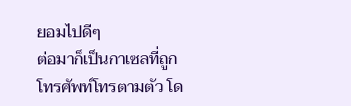ยอมไปดีๆ
ต่อมาก็เป็นกาเซลที่ถูกโทรศัพท์โทรตามตัว โด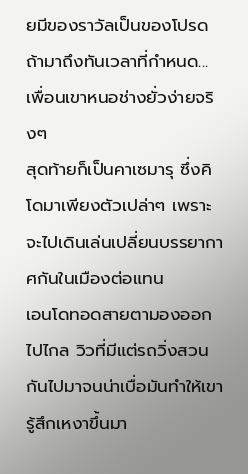ยมีของราวัลเป็นของโปรดถ้ามาถึงทันเวลาที่กำหนด...เพื่อนเขาหนอช่างยั่วง่ายจริงๆ
สุดท้ายก็เป็นคาเซมารุ ซึ่งคิโดมาเพียงตัวเปล่าๆ เพราะจะไปเดินเล่นเปลี่ยนบรรยากาศกันในเมืองต่อแทน
เอนโดทอดสายตามองออกไปไกล วิวที่มีแต่รถวิ่งสวนกันไปมาจนน่าเบื่อมันทำให้เขารู้สึกเหงาขึ้นมา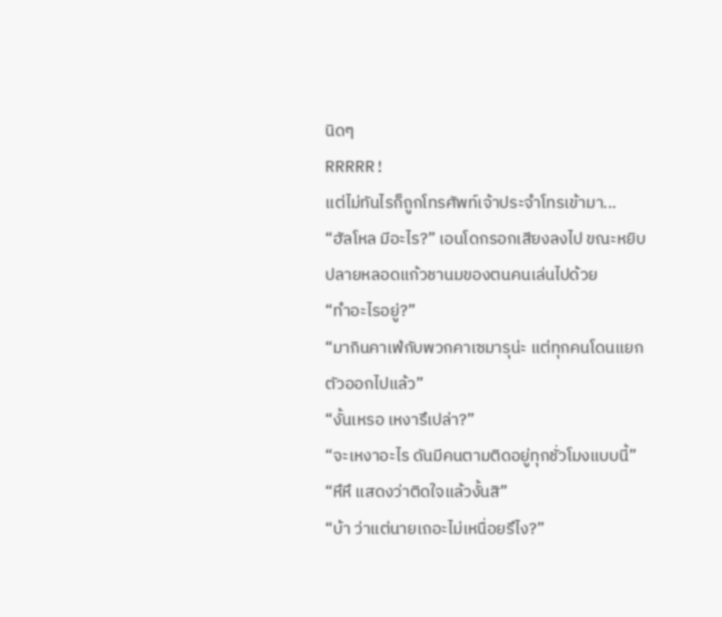นิดๆ
RRRRR!
แต่ไม่ทันไรก็ถูกโทรศัพท์เจ้าประจำโทรเข้ามา...
“ฮัลโหล มีอะไร?” เอนโดกรอกเสียงลงไป ขณะหยิบปลายหลอดแก้วชานมของตนคนเล่นไปด้วย
“ทำอะไรอยู่?”
“มากินคาเฟ่กับพวกคาเซมารุน่ะ แต่ทุกคนโดนแยกตัวออกไปแล้ว”
“งั้นเหรอ เหงารึเปล่า?”
“จะเหงาอะไร ดันมีคนตามติดอยู่ทุกชั่วโมงแบบนี้”
“หึหึ แสดงว่าติดใจแล้วงั้นสิ”
“บ้า ว่าแต่นายเถอะไม่เหนื่อยรึไง?”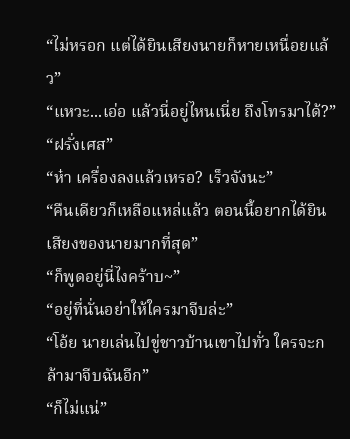“ไม่หรอก แต่ได้ยินเสียงนายก็หายเหนื่อยแล้ว”
“แหวะ...เอ่อ แล้วนี่อยู่ไหนเนี่ย ถึงโทรมาได้?”
“ฝรั่งเศส”
“ห๋า เครื่องลงแล้วเหรอ? เร็วจังนะ”
“คืนเดียวก็เหลือแหล่แล้ว ตอนนี้อยากได้ยินเสียงของนายมากที่สุด”
“ก็พูดอยู่นี่ไงคร้าบ~”
“อยู่ที่นั่นอย่าให้ใครมาจีบล่ะ”
“โอ้ย นายเล่นไปขู่ชาวบ้านเขาไปทั่ว ใครจะกล้ามาจีบฉันอีก”
“ก็ไม่แน่”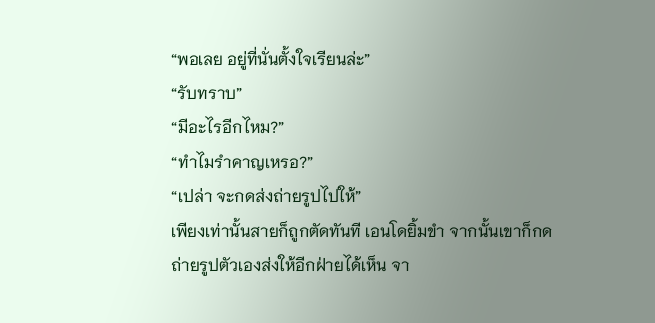“พอเลย อยู่ที่นั่นตั้งใจเรียนล่ะ”
“รับทราบ”
“มีอะไรอีกไหม?”
“ทำไมรำคาญเหรอ?”
“เปล่า จะกดส่งถ่ายรูปไปให้”
เพียงเท่านั้นสายก็ถูกตัดทันที เอนโดยิ้มขำ จากนั้นเขาก็กดถ่ายรูปตัวเองส่งให้อีกฝ่ายได้เห็น จา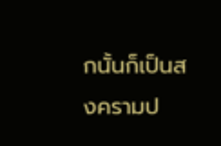กนั้นก็เป็นสงครามป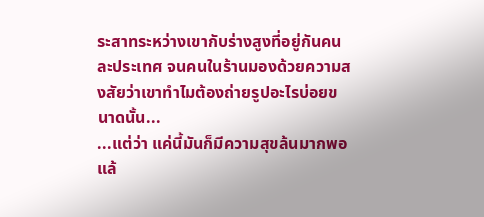ระสาทระหว่างเขากับร่างสูงที่อยู่กันคนละประเทศ จนคนในร้านมองด้วยความสงสัยว่าเขาทำไมต้องถ่ายรูปอะไรบ่อยขนาดนั้น...
...แต่ว่า แค่นี้มันก็มีความสุขล้นมากพอแล้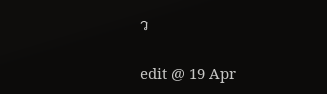ว

edit @ 19 Apr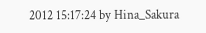2012 15:17:24 by Hina_Sakura